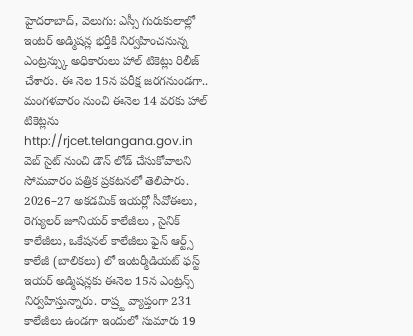హైదరాబాద్, వెలుగు: ఎస్సీ గురుకులాల్లో ఇంటర్ అడ్మిషన్ల భర్తీకి నిర్వహించనున్న ఎంట్రన్స్కు అధికారులు హాల్ టికెట్లు రిలీజ్ చేశారు. ఈ నెల 15న పరీక్ష జరగనుండగా.. మంగళవారం నుంచి ఈనెల 14 వరకు హాల్ టికెట్లను http://rjcet.telangana.gov.in వెబ్ సైట్ నుంచి డౌన్ లోడ్ చేసుకోవాలని సోమవారం పత్రిక ప్రకటనలో తెలిపారు.
2026–27 అకడమిక్ ఇయర్లో సీవోఈలు, రెగ్యులర్ జూనియర్ కాలేజీలు , సైనిక్ కాలేజీలు, ఒకేషనల్ కాలేజీలు ఫైన్ ఆర్ట్స్ కాలేజీ (బాలికలు) లో ఇంటర్మీడియట్ ఫస్ట్ ఇయర్ అడ్మిషన్లకు ఈనెల 15న ఎంట్రన్స్ నిర్వహిస్తున్నారు. రాష్ర్ట వ్యాప్తంగా 231 కాలేజీలు ఉండగా ఇందులో సుమారు 19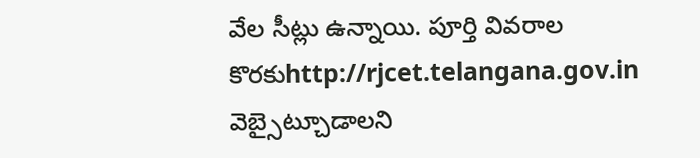వేల సీట్లు ఉన్నాయి. పూర్తి వివరాల కొరకుhttp://rjcet.telangana.gov.in వెబ్సైట్చూడాలని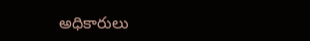అధికారులు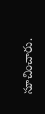సూచించారు.